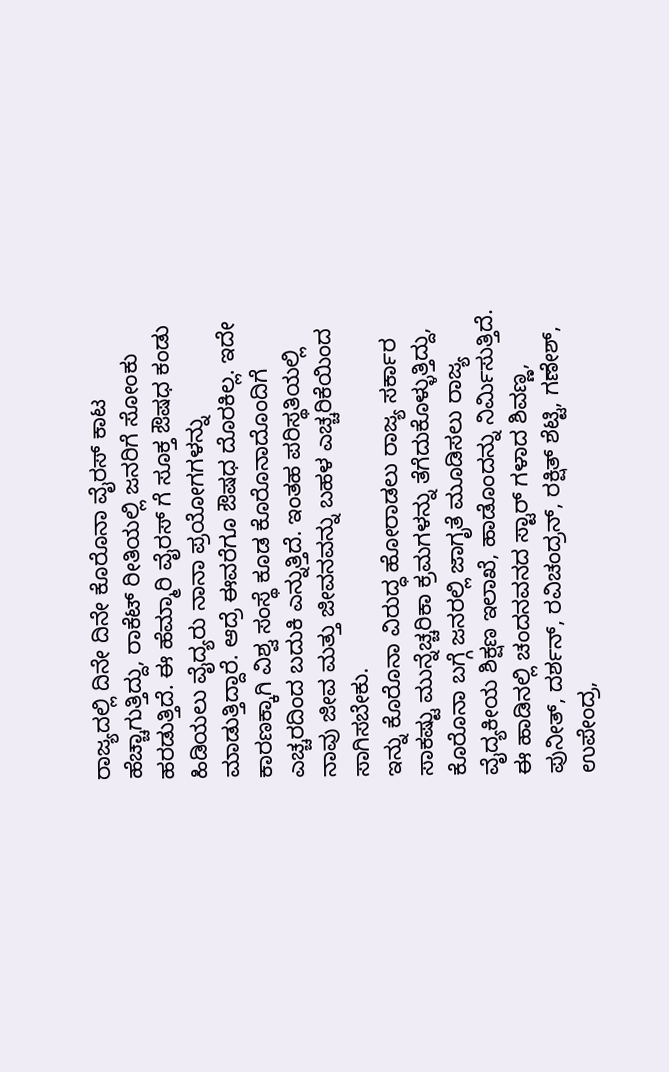ರಾಜ್ಯದಲ್ಲಿ ದಿನೇ ದಿನೇ ಕೊರೊನಾ ವೈರಸ್ ಕಾಟ ಹೆಚ್ಚಾಗುತ್ತಿದ್ದು, ರಾಕೆಟ್ ರೀತಿಯಲ್ಲಿ ಜನರಿಗೆ ಸೋಂಕು ಹರಡುತ್ತಿದೆ. ಈ ಹೆಮ್ಮಾರಿ ವೈರಸ್ ಗೆ ಸೂಕ್ತ ಔಷಧ ಕಂಡು ಹಿಡಿಯಲು ವೈದ್ಯರು ನಾನಾ ಪ್ರಯೋಗಗಳನ್ನು ಮಾಡುತ್ತಿದ್ದಾರೆ. ಆದ್ರೆ ಈವರೆಗೂ ಔಷಧ ದೊರಕಿಲ್ಲ. ಇದೇ ಕಾರಣಕ್ಕಾಗಿ ವಿಶ್ವ ಸಂಸ್ಥೆ ಕೂಡ ಕೊರೊನಾದೊಂದಿಗೆ ಎಚ್ಚರದಿಂದ ಬದುಕಿ ಎನ್ನುತ್ತಿದೆ. ಇಂತಹ ಪರಿಸ್ಥತಿಯಲ್ಲಿ ನಾವು ಜೀವ ಮತ್ತು ಜೀವನವನ್ನು ಬಹಳ ಎಚ್ಚರಿಕೆಯಿಂದ ಸಾಗಿಸಬೇಕು.
ಇನ್ನು ಕೊರೊನಾ ವಿರುದ್ಧ ಹೋರಾಡಲು ರಾಜ್ಯ ಸರ್ಕಾರ ಸಾಕಷ್ಟು ಮುನ್ನೆಚ್ಚರಿಕಾ ಕ್ರಮಗಳನ್ನು ತೆಗೆದುಕೊಳ್ಳುತ್ತಿದ್ದು, ಕೊರೊನಾ ಬಗ್ಗೆ ಜನರಲ್ಲಿ ಜಾಗೃತೆ ಮೂಡಿಸಲು ರಾಜ್ಯ ವೈದ್ಯಕೀಯ ಶಿಕ್ಷಣ ಇಲಾಖೆ, ಹಾಡೊಂದನ್ನು ನಿರ್ಮಿಸುತ್ತಿದೆ. ಈ ಹಾಡಿನಲ್ಲಿ ಚಂದನವನದ ಸ್ಟಾರ್ ಗಳಾದ ಶಿವಣ್ಣ, ಪುನೀತ್, ದರ್ಶನ್, ರವಿಚಂದ್ರನ್, ರಕ್ಷಿತ್ ಶೆಟ್ಟಿ, ಗಣೇಶ್, ಉಪೇಂದ್ರ,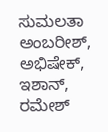ಸುಮಲತಾ ಅಂಬರೀಶ್, ಅಭಿಷೇಕ್, ಇಶಾನ್, ರಮೇಶ್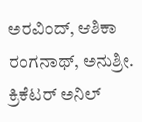ಅರವಿಂದ್, ಆಶಿಕಾ ರಂಗನಾಥ್, ಅನುಶ್ರೀ. ಕ್ರಿಕೆಟರ್ ಅನಿಲ್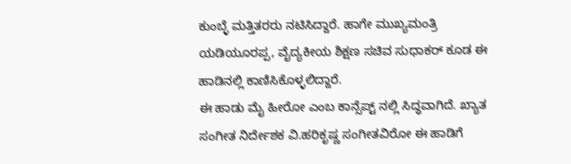ಕುಂಬ್ಳೆ ಮತ್ತಿತರರು ನಟಿಸಿದ್ದಾರೆ. ಹಾಗೇ ಮುಖ್ಯಮಂತ್ರಿ ಯಡಿಯೂರಪ್ಪ, ವೈದ್ಯಕೀಯ ಶಿಕ್ಷಣ ಸಚಿವ ಸುಧಾಕರ್ ಕೂಡ ಈ ಹಾಡಿನಲ್ಲಿ ಕಾಣಿಸಿಕೊಳ್ಳಲಿದ್ದಾರೆ.
ಈ ಹಾಡು ಮೈ ಹೀರೋ ಎಂಬ ಕಾನ್ಸೆಪ್ಟ್ ನಲ್ಲಿ ಸಿದ್ಧವಾಗಿದೆ. ಖ್ಯಾತ ಸಂಗೀತ ನಿರ್ದೇಶಕ ವಿ.ಹರಿಕೃಷ್ಣ ಸಂಗೀತವಿರೋ ಈ ಹಾಡಿಗೆ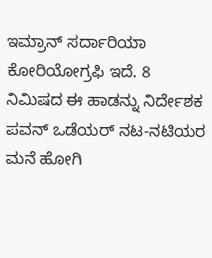ಇಮ್ರಾನ್ ಸರ್ದಾರಿಯಾ ಕೋರಿಯೋಗ್ರಫಿ ಇದೆ. 8 ನಿಮಿಷದ ಈ ಹಾಡನ್ನು ನಿರ್ದೇಶಕ ಪವನ್ ಒಡೆಯರ್ ನಟ-ನಟಿಯರ ಮನೆ ಹೋಗಿ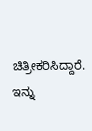ಚಿತ್ರೀಕರಿಸಿದ್ದಾರೆ. ಇನ್ನು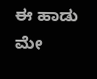ಈ ಹಾಡು ಮೇ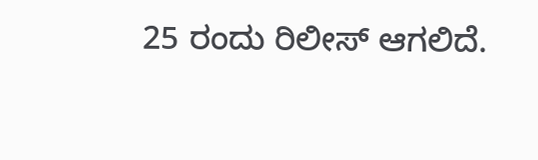25 ರಂದು ರಿಲೀಸ್ ಆಗಲಿದೆ.